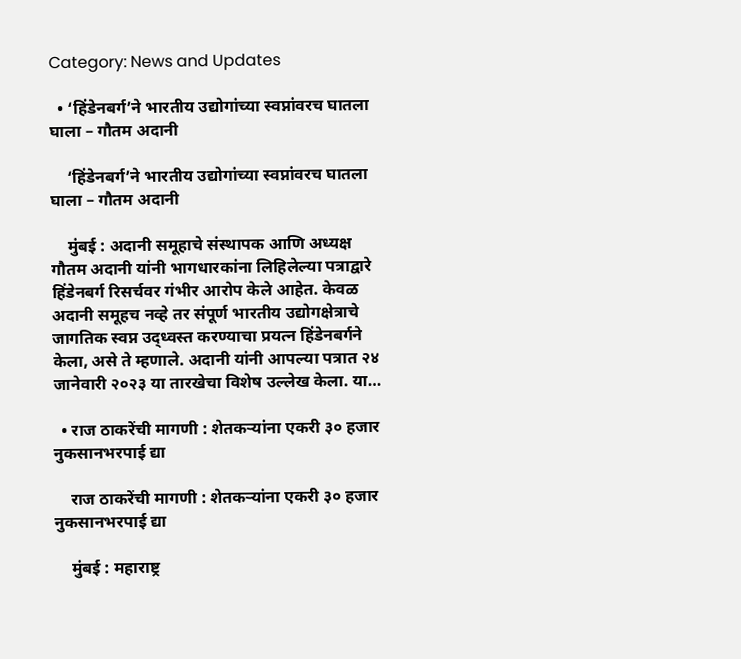Category: News and Updates

  • ‘हिंडेनबर्ग’ने भारतीय उद्योगांच्या स्वप्नांवरच घातला घाला – गौतम अदानी

    ‘हिंडेनबर्ग’ने भारतीय उद्योगांच्या स्वप्नांवरच घातला घाला – गौतम अदानी

    मुंबई : अदानी समूहाचे संस्थापक आणि अध्यक्ष गौतम अदानी यांनी भागधारकांना लिहिलेल्या पत्राद्वारे हिंडेनबर्ग रिसर्चवर गंभीर आरोप केले आहेत. केवळ अदानी समूहच नव्हे तर संपूर्ण भारतीय उद्योगक्षेत्राचे जागतिक स्वप्न उद्ध्वस्त करण्याचा प्रयत्न हिंडेनबर्गने केला, असे ते म्हणाले. अदानी यांनी आपल्या पत्रात २४ जानेवारी २०२३ या तारखेचा विशेष उल्लेख केला. या…

  • राज ठाकरेंची मागणी : शेतकऱ्यांना एकरी ३० हजार नुकसानभरपाई द्या

    राज ठाकरेंची मागणी : शेतकऱ्यांना एकरी ३० हजार नुकसानभरपाई द्या

    मुंबई : महाराष्ट्र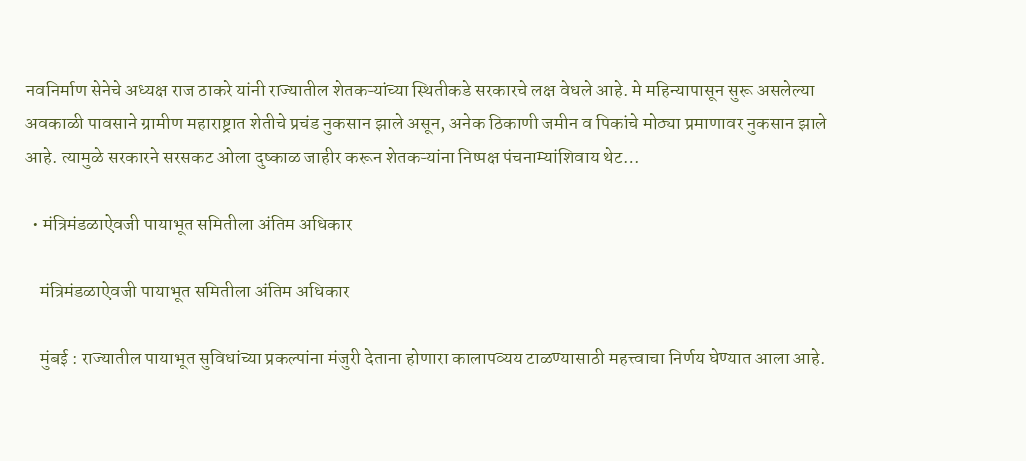नवनिर्माण सेनेचे अध्यक्ष राज ठाकरे यांनी राज्यातील शेतकऱ्यांच्या स्थितीकडे सरकारचे लक्ष वेधले आहे. मे महिन्यापासून सुरू असलेल्या अवकाळी पावसाने ग्रामीण महाराष्ट्रात शेतीचे प्रचंड नुकसान झाले असून, अनेक ठिकाणी जमीन व पिकांचे मोठ्या प्रमाणावर नुकसान झाले आहे. त्यामुळे सरकारने सरसकट ओला दुष्काळ जाहीर करून शेतकऱ्यांना निष्पक्ष पंचनाम्यांशिवाय थेट…

  • मंत्रिमंडळाऐवजी पायाभूत समितीला अंतिम अधिकार

    मंत्रिमंडळाऐवजी पायाभूत समितीला अंतिम अधिकार

    मुंबई : राज्यातील पायाभूत सुविधांच्या प्रकल्पांना मंजुरी देताना होणारा कालापव्यय टाळण्यासाठी महत्त्वाचा निर्णय घेण्यात आला आहे.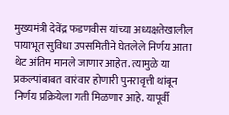मुख्यमंत्री देवेंद्र फडणवीस यांच्या अध्यक्षतेखालील पायाभूत सुविधा उपसमितीने घेतलेले निर्णय आता थेट अंतिम मानले जाणार आहेत. त्यामुळे या प्रकल्पांबाबत वारंवार होणारी पुनरावृत्ती थांबून निर्णय प्रक्रियेला गती मिळणार आहे. यापूर्वी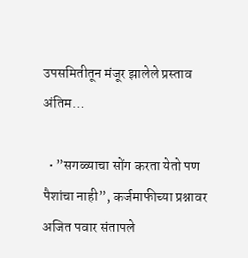उपसमितीतून मंजूर झालेले प्रस्ताव अंतिम…

  • ”सगळ्याचा सोंग करता येतो पण पैशांचा नाही”, कर्जमाफीच्या प्रश्नावर अजित पवार संतापले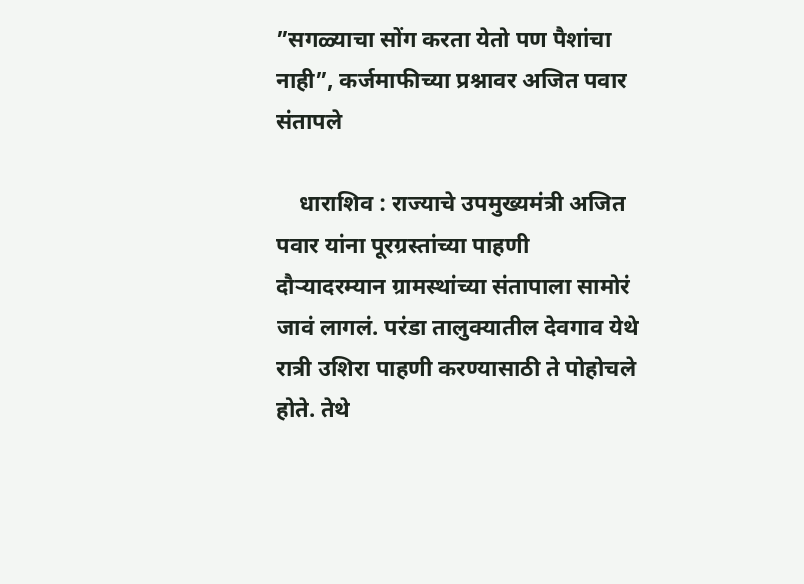”सगळ्याचा सोंग करता येतो पण पैशांचा नाही”, कर्जमाफीच्या प्रश्नावर अजित पवार संतापले

    धाराशिव : राज्याचे उपमुख्यमंत्री अजित पवार यांना पूरग्रस्तांच्या पाहणी दौऱ्यादरम्यान ग्रामस्थांच्या संतापाला सामोरं जावं लागलं. परंडा तालुक्यातील देवगाव येथे रात्री उशिरा पाहणी करण्यासाठी ते पोहोचले होते. तेथे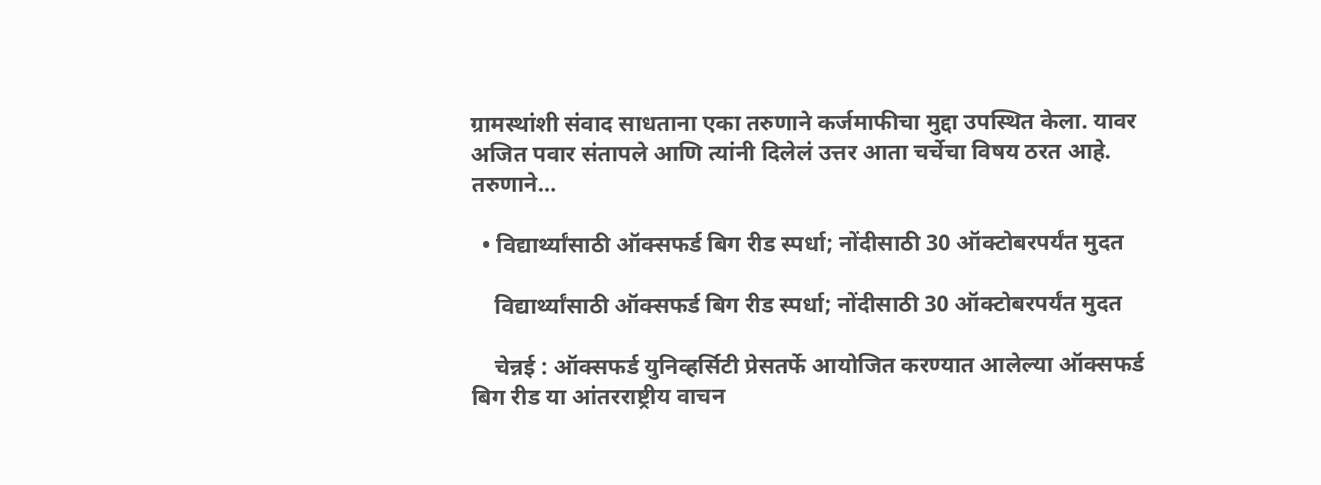ग्रामस्थांशी संवाद साधताना एका तरुणाने कर्जमाफीचा मुद्दा उपस्थित केला. यावर अजित पवार संतापले आणि त्यांनी दिलेलं उत्तर आता चर्चेचा विषय ठरत आहे. तरुणाने…

  • विद्यार्थ्यांसाठी ऑक्सफर्ड बिग रीड स्पर्धा; नोंदीसाठी 30 ऑक्टोबरपर्यंत मुदत

    विद्यार्थ्यांसाठी ऑक्सफर्ड बिग रीड स्पर्धा; नोंदीसाठी 30 ऑक्टोबरपर्यंत मुदत

    चेन्नई : ऑक्सफर्ड युनिव्हर्सिटी प्रेसतर्फे आयोजित करण्यात आलेल्या ऑक्सफर्ड बिग रीड या आंतरराष्ट्रीय वाचन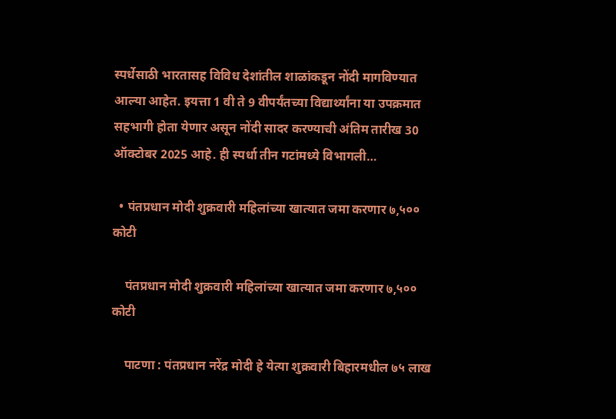स्पर्धेसाठी भारतासह विविध देशांतील शाळांकडून नोंदी मागविण्यात आल्या आहेत. इयत्ता 1 वी ते 9 वीपर्यंतच्या विद्यार्थ्यांना या उपक्रमात सहभागी होता येणार असून नोंदी सादर करण्याची अंतिम तारीख 30 ऑक्टोबर 2025 आहे. ही स्पर्धा तीन गटांमध्ये विभागली…

  • पंतप्रधान मोदी शुक्रवारी महिलांच्या खात्यात जमा करणार ७,५०० कोटी

    पंतप्रधान मोदी शुक्रवारी महिलांच्या खात्यात जमा करणार ७,५०० कोटी

    पाटणा : पंतप्रधान नरेंद्र मोदी हे येत्या शुक्रवारी बिहारमधील ७५ लाख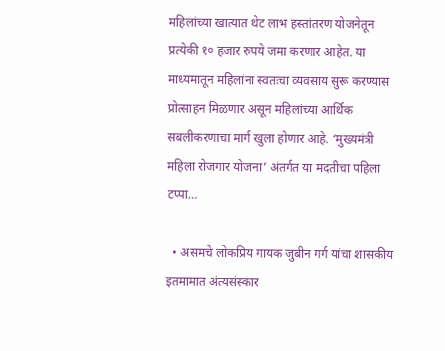महिलांच्या खात्यात थेट लाभ हस्तांतरण योजनेतून प्रत्येकी १० हजार रुपये जमा करणार आहेत. या माध्यमातून महिलांना स्वतःचा व्यवसाय सुरू करण्यास प्रोत्साहन मिळणार असून महिलांच्या आर्थिक सबलीकरणाचा मार्ग खुला होणार आहे. ‘मुख्यमंत्री महिला रोजगार योजना’ अंतर्गत या मदतीचा पहिला टप्पा…

  • असमचे लोकप्रिय गायक जुबीन गर्ग यांचा शासकीय इतमामात अंत्यसंस्कार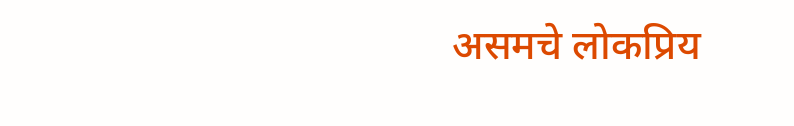असमचे लोकप्रिय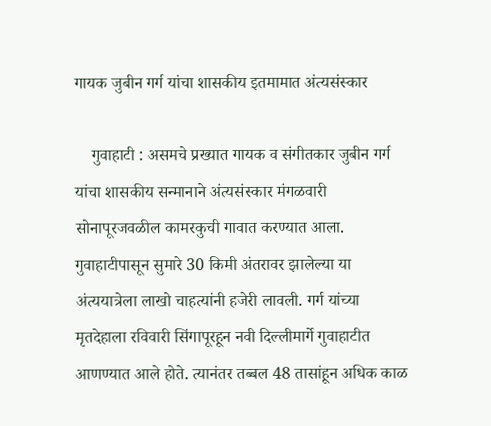गायक जुबीन गर्ग यांचा शासकीय इतमामात अंत्यसंस्कार

    गुवाहाटी : असमचे प्रख्यात गायक व संगीतकार जुबीन गर्ग यांचा शासकीय सन्मानाने अंत्यसंस्कार मंगळवारी सोनापूरजवळील कामरकुची गावात करण्यात आला. गुवाहाटीपासून सुमारे 30 किमी अंतरावर झालेल्या या अंत्ययात्रेला लाखो चाहत्यांनी हजेरी लावली. गर्ग यांच्या मृतदेहाला रविवारी सिंगापूरहून नवी दिल्लीमार्गे गुवाहाटीत आणण्यात आले होते. त्यानंतर तब्बल 48 तासांहून अधिक काळ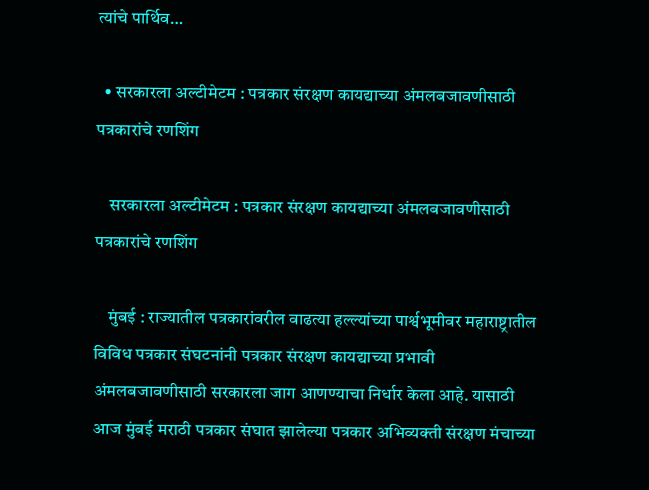त्यांचे पार्थिव…

  • सरकारला अल्टीमेटम : पत्रकार संरक्षण कायद्याच्या अंमलबजावणीसाठी पत्रकारांचे रणशिंग

    सरकारला अल्टीमेटम : पत्रकार संरक्षण कायद्याच्या अंमलबजावणीसाठी पत्रकारांचे रणशिंग

    मुंबई : राज्यातील पत्रकारांवरील वाढत्या हल्ल्यांच्या पार्श्वभूमीवर महाराष्ट्रातील विविध पत्रकार संघटनांनी पत्रकार संरक्षण कायद्याच्या प्रभावी अंमलबजावणीसाठी सरकारला जाग आणण्याचा निर्धार केला आहे. यासाठी आज मुंबई मराठी पत्रकार संघात झालेल्या पत्रकार अभिव्यक्ती संरक्षण मंचाच्या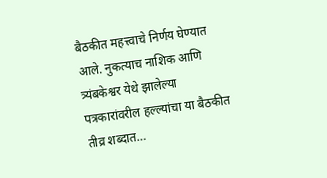बैठकीत महत्त्वाचे निर्णय घेण्यात आले. नुकत्याच नाशिक आणि त्र्यंबकेश्वर येथे झालेल्या पत्रकारांवरील हल्ल्यांचा या बैठकीत तीव्र शब्दात…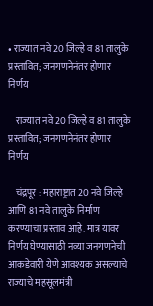• राज्यात नवे 20 जिल्हे व 81 तालुके प्रस्तावित; जनगणनेनंतर होणार निर्णय

    राज्यात नवे 20 जिल्हे व 81 तालुके प्रस्तावित; जनगणनेनंतर होणार निर्णय

    चंद्रपूर : महाराष्ट्रात 20 नवे जिल्हे आणि 81 नवे तालुके निर्माण करण्याचा प्रस्ताव आहे. मात्र यावर निर्णय घेण्यासाठी नव्या जनगणनेची आकडेवारी येणे आवश्यक असल्याचे राज्याचे महसूलमंत्री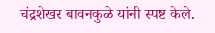चंद्रशेखर बावनकुळे यांनी स्पष्ट केले.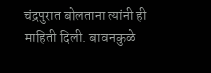चंद्रपुरात बोलताना त्यांनी ही माहिती दिली. बावनकुळे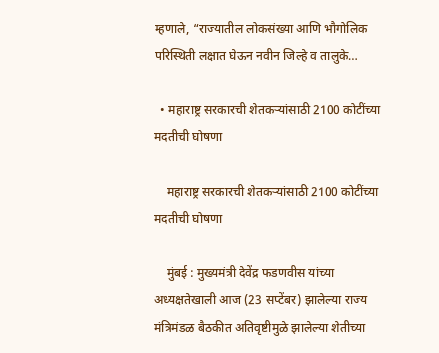म्हणाले, “राज्यातील लोकसंख्या आणि भौगोलिक परिस्थिती लक्षात घेऊन नवीन जिल्हे व तालुके…

  • महाराष्ट्र सरकारची शेतकऱ्यांसाठी 2100 कोटींच्या मदतीची घोषणा

    महाराष्ट्र सरकारची शेतकऱ्यांसाठी 2100 कोटींच्या मदतीची घोषणा

    मुंबई : मुख्यमंत्री देवेंद्र फडणवीस यांच्या अध्यक्षतेखाली आज (23 सप्टेंबर) झालेल्या राज्य मंत्रिमंडळ बैठकीत अतिवृष्टीमुळे झालेल्या शेतीच्या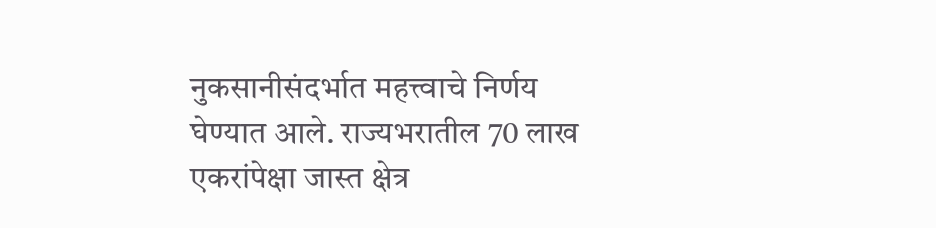नुकसानीसंदर्भात महत्त्वाचे निर्णय घेण्यात आले. राज्यभरातील 70 लाख एकरांपेक्षा जास्त क्षेत्र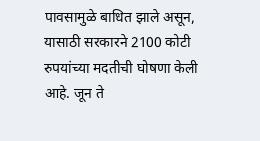पावसामुळे बाधित झाले असून, यासाठी सरकारने 2100 कोटी रुपयांच्या मदतीची घोषणा केली आहे. जून ते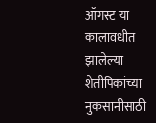ऑगस्ट या कालावधीत झालेल्या शेतीपिकांच्या नुकसानीसाठी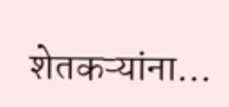शेतकऱ्यांना…